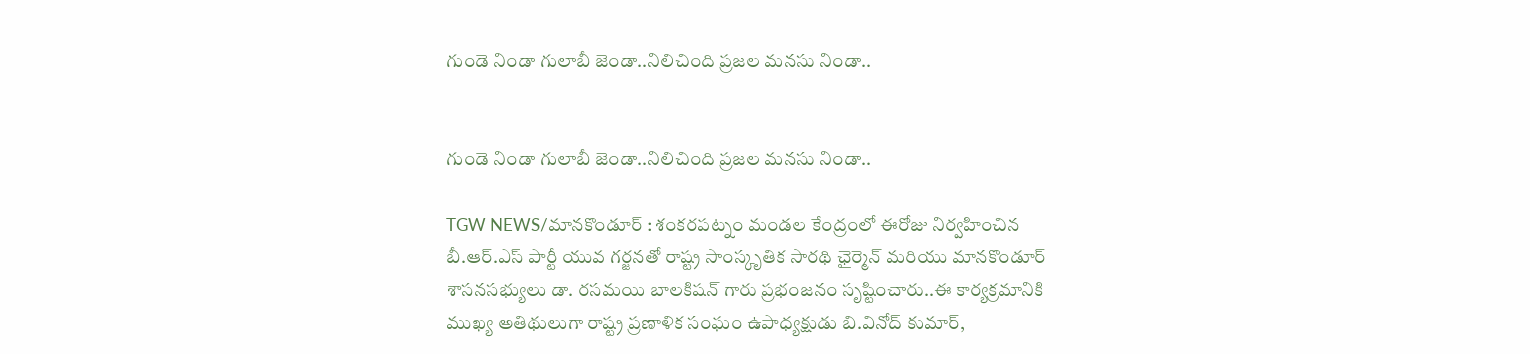గుండె నిండా గులాబీ జెండా..నిలిచింది ప్రజల మనసు నిండా..


గుండె నిండా గులాబీ జెండా..నిలిచింది ప్రజల మనసు నిండా..

TGW NEWS/మానకొండూర్ : శంకరపట్నం మండల కేంద్రంలో ఈరోజు నిర్వహించిన బీ.ఆర్.ఎస్ పార్టీ యువ గర్జనతో రాష్ట్ర సాంస్కృతిక సారథి ఛైర్మెన్ మరియు మానకొండూర్ శాసనసభ్యులు డా. రసమయి బాలకిషన్ గారు ప్రభంజనం సృష్టించారు..ఈ కార్యక్రమానికి ముఖ్య అతిథులుగా రాష్ట్ర ప్రణాళిక సంఘం ఉపాధ్యక్షుడు బి.వినోద్ కుమార్,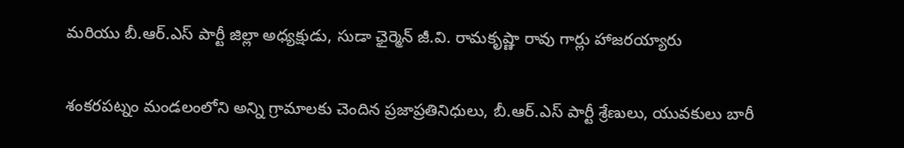మరియు బీ.ఆర్.ఎస్ పార్టీ జిల్లా అధ్యక్షుడు, సుడా ఛైర్మెన్ జీ.వి. రామకృష్ణా రావు గార్లు హాజరయ్యారు

శంకరపట్నం మండలంలోని అన్ని గ్రామాలకు చెందిన ప్రజాప్రతినిధులు, బీ.ఆర్.ఎస్ పార్టీ శ్రేణులు, యువకులు బారీ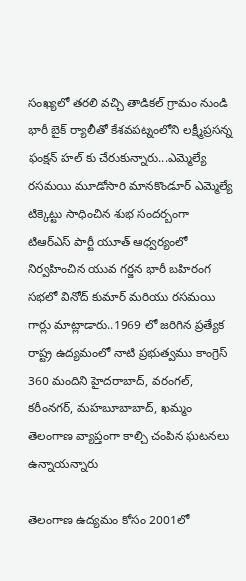సంఖ్యలో తరలి వచ్చి తాడికల్ గ్రామం నుండి భారీ బైక్ ర్యాలీతో కేశవపట్నంలోని లక్ష్మీప్రసన్న ఫంక్షన్ హల్ కు చేరుకున్నారు...ఎమ్మెల్యే రసమయి మూడోసారి మానకొండూర్ ఎమ్మెల్యే టిక్కెట్టు సాధించిన శుభ సందర్బంగా టిఆర్ఎస్ పార్టీ యూత్ ఆధ్వర్యంలో నిర్వహించిన యువ గర్జన భారీ బహిరంగ సభలో వినోద్ కుమార్ మరియు రసమయి గార్లు మాట్లాడారు..1969 లో జరిగిన ప్రత్యేక రాష్ట్ర ఉద్యమంలో నాటి ప్రభుత్వము కాంగ్రెస్ 360 మందిని హైదరాబాద్, వరంగల్, కరీంనగర్, మహబూబాబాద్, ఖమ్మం తెలంగాణ వ్యాప్తంగా కాల్చి చంపిన ఘటనలు ఉన్నాయన్నారు

తెలంగాణ ఉద్యమం కోసం 2001లో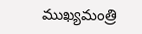ముఖ్యమంత్రి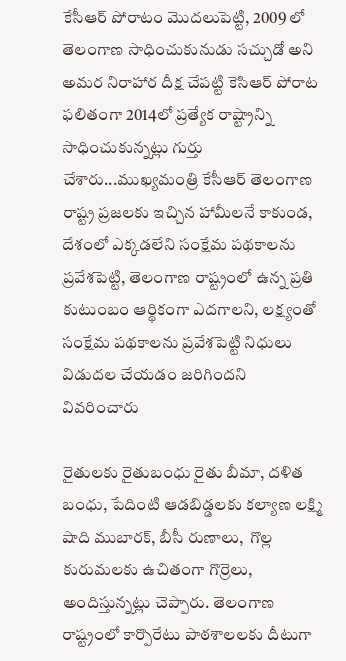కేసీఆర్ పోరాటం మొదలుపెట్టి, 2009 లో తెలంగాణ సాధించుకునుడు సచ్చుడో అని అమర నిరాహార దీక్ష చేపట్టి కెసిఆర్ పోరాట ఫలితంగా 2014లో ప్రత్యేక రాష్ట్రాన్ని సాధించుకున్నట్లు గుర్తు చేశారు...ముఖ్యమంత్రి కేసీఆర్ తెలంగాణ రాష్ట్ర ప్రజలకు ఇచ్చిన హామీలనే కాకుండ, దేశంలో ఎక్కడలేని సంక్షేమ పథకాలను ప్రవేశపెట్టి, తెలంగాణ రాష్ట్రంలో ఉన్న ప్రతి కుటుంబం ఆర్థికంగా ఎదగాలని, లక్ష్యంతో సంక్షేమ పథకాలను ప్రవేశపెట్టి నిధులు విడుదల చేయడం జరిగిందని వివరించారు

రైతులకు రైతుబంధు రైతు బీమా, దళిత బంధు, పేదింటి ఆడబిడ్డలకు కల్యాణ లక్ష్మి షాది ముబారక్, బీసీ రుణాలు,  గొల్ల కురుమలకు ఉచితంగా గొర్రెలు, అందిస్తున్నట్లు చెప్పారు. తెలంగాణ రాష్ట్రంలో కార్పొరేటు పాఠశాలలకు దీటుగా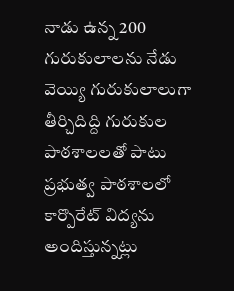నాడు ఉన్న 200 గురుకులాలను నేడు వెయ్యి గురుకులాలుగా తీర్చిదిద్ది గురుకుల పాఠశాలలతో పాటు ప్రభుత్వ పాఠశాలలో కార్పొరేట్ విద్యను అందిస్తున్నట్లు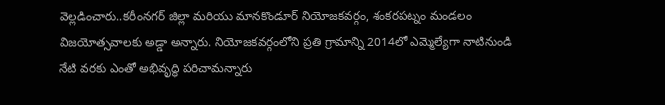వెల్లడించారు..కరీంనగర్ జిల్లా మరియు మానకొండూర్ నియోజకవర్గం, శంకరపట్నం మండలం విజయోత్సవాలకు అడ్డా అన్నారు. నియోజకవర్గంలోని ప్రతి గ్రామాన్ని 2014లో ఎమ్మెల్యేగా నాటినుండి నేటి వరకు ఎంతో అభివృద్ధి పరిచామన్నారు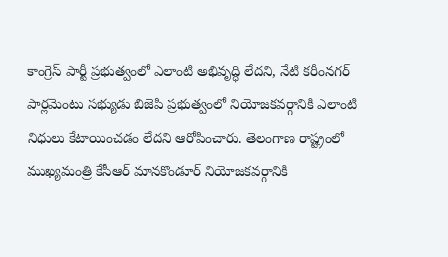కాంగ్రెస్ పార్టీ ప్రభుత్వంలో ఎలాంటి అభివృద్ధి లేదని, నేటి కరీంనగర్ పార్లమెంటు సభ్యుడు బిజెపి ప్రభుత్వంలో నియోజకవర్గానికి ఎలాంటి నిధులు కేటాయించడం లేదని ఆరోపించారు. తెలంగాణ రాష్ట్రంలో ముఖ్యమంత్రి కేసీఆర్ మానకొండూర్ నియోజకవర్గానికి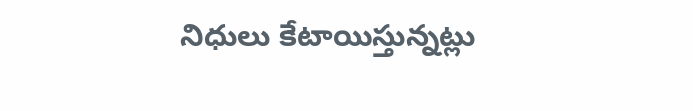నిధులు కేటాయిస్తున్నట్లు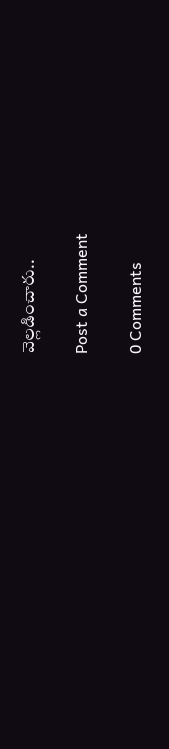వెల్లడించారు..

Post a Comment

0 Comments